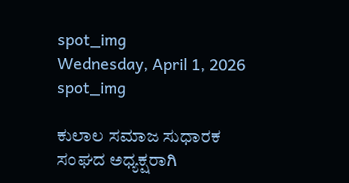spot_img
Wednesday, April 1, 2026
spot_img

ಕುಲಾಲ ಸಮಾಜ ಸುಧಾರಕ ಸಂಘದ ಅಧ್ಯಕ್ಷರಾಗಿ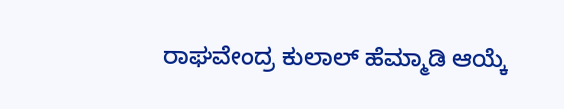ರಾಘವೇಂದ್ರ ಕುಲಾಲ್ ಹೆಮ್ಮಾಡಿ ಆಯ್ಕೆ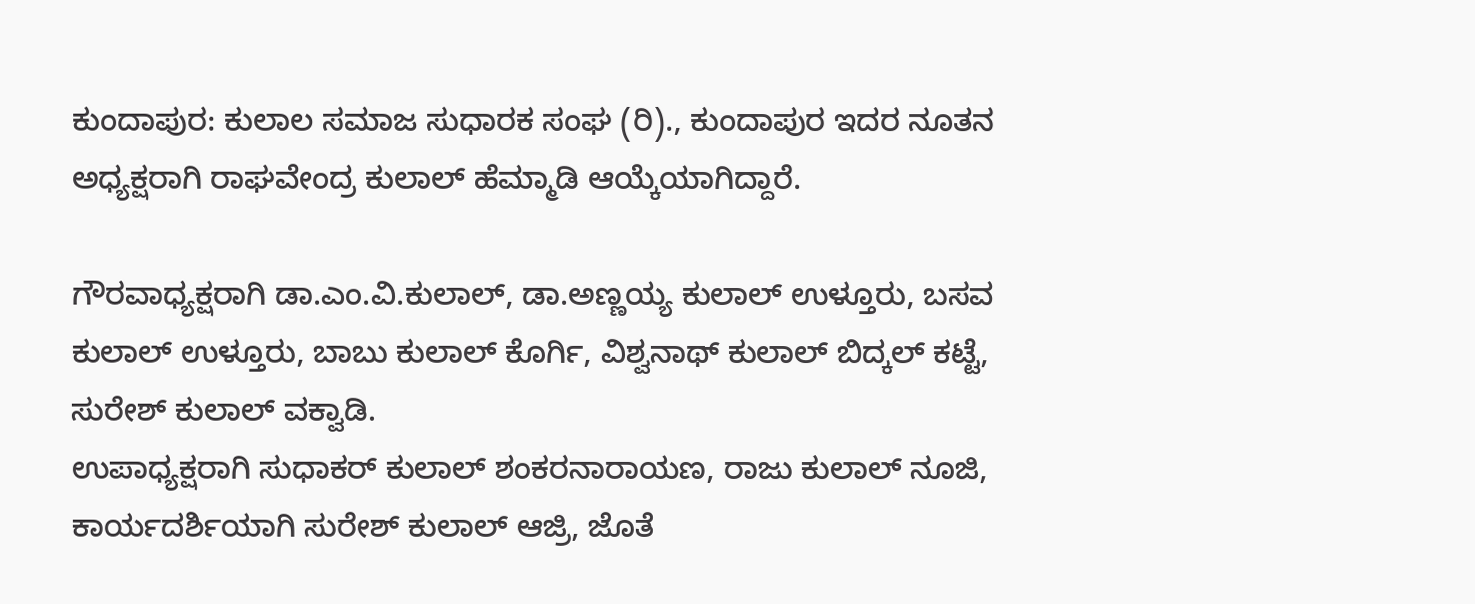ಕುಂದಾಪುರ: ಕುಲಾಲ ಸಮಾಜ ಸುಧಾರಕ ಸಂಘ (ರಿ)., ಕುಂದಾಪುರ ಇದರ ನೂತನ ಅಧ್ಯಕ್ಷರಾಗಿ ರಾಘವೇಂದ್ರ ಕುಲಾಲ್ ಹೆಮ್ಮಾಡಿ ಆಯ್ಕೆಯಾಗಿದ್ದಾರೆ.

ಗೌರವಾಧ್ಯಕ್ಷರಾಗಿ ಡಾ.ಎಂ.ವಿ.ಕುಲಾಲ್, ಡಾ.ಅಣ್ಣಯ್ಯ ಕುಲಾಲ್ ಉಳ್ತೂರು, ಬಸವ ಕುಲಾಲ್ ಉಳ್ತೂರು, ಬಾಬು ಕುಲಾಲ್ ಕೊರ್ಗಿ, ವಿಶ್ವನಾಥ್ ಕುಲಾಲ್ ಬಿದ್ಕಲ್ ಕಟ್ಟೆ, ಸುರೇಶ್ ಕುಲಾಲ್ ವಕ್ವಾಡಿ.
ಉಪಾಧ್ಯಕ್ಷರಾಗಿ ಸುಧಾಕರ್ ಕುಲಾಲ್ ಶಂಕರನಾರಾಯಣ, ರಾಜು ಕುಲಾಲ್ ನೂಜಿ, ಕಾರ್ಯದರ್ಶಿಯಾಗಿ ಸುರೇಶ್ ಕುಲಾಲ್ ಆಜ್ರಿ, ಜೊತೆ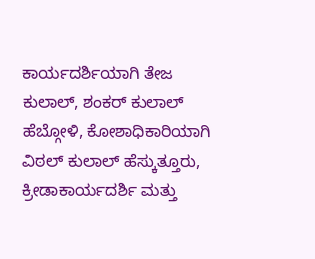ಕಾರ್ಯದರ್ಶಿಯಾಗಿ ತೇಜ ಕುಲಾಲ್, ಶಂಕರ್ ಕುಲಾಲ್ ಹೆಬ್ಗೋಳಿ, ಕೋಶಾಧಿಕಾರಿಯಾಗಿ ವಿಠಲ್ ಕುಲಾಲ್ ಹೆಸ್ಕುತ್ತೂರು, ಕ್ರೀಡಾಕಾರ್ಯದರ್ಶಿ ಮತ್ತು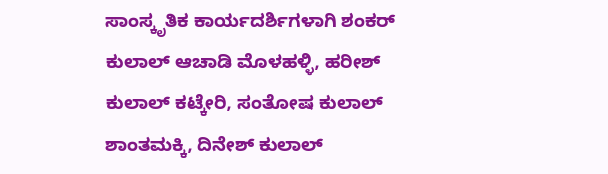ಸಾಂಸ್ಕೃತಿಕ ಕಾರ್ಯದರ್ಶಿಗಳಾಗಿ ಶಂಕರ್ ಕುಲಾಲ್ ಆಚಾಡಿ ಮೊಳಹಳ್ಳಿ, ಹರೀಶ್ ಕುಲಾಲ್ ಕಟ್ಕೇರಿ, ಸಂತೋಷ ಕುಲಾಲ್ ಶಾಂತಮಕ್ಕಿ, ದಿನೇಶ್ ಕುಲಾಲ್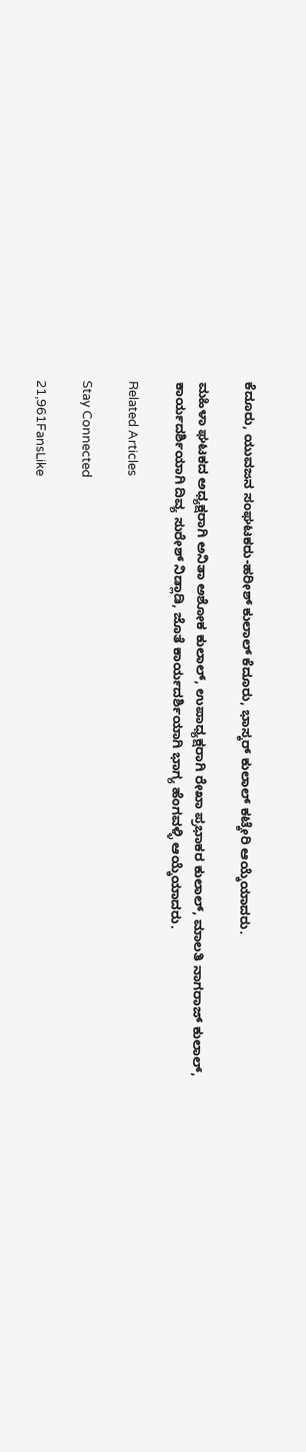ಕೆದೂರು, ಯುವಜನ ಸಂಘಟಕರು-ಹರೀಶ್ ಕುಲಾಲ್ ಕೆದೂರು, ಭಾಸ್ಕರ್ ಕುಲಾಲ್ ಕಟ್ಕೇರಿ ಆಯ್ಕೆಯಾದರು.

ಮಹಿಳಾ ಘಟಕದ ಅಧ್ಯಕ್ಷರಾಗಿ ಅನಿತಾ ಅಶೋಕ ಕುಲಾಲ್, ಉಪಾಧ್ಯಕ್ಷರಾಗಿ ರೇಖಾ ಪ್ರಭಾಕರ ಕುಲಾಲ್, ಮಾಲತಿ ನಾಗರಾಜ್ ಕುಲಾಲ್, ಕಾರ್ಯದರ್ಶಿಯಾಗಿ ದಿವ್ಯ ಸುರೇಶ್ ನಿಡ್ಲಾಡಿ, ಜೊತೆ ಕಾರ್ಯದರ್ಶಿಯಾಗಿ ಭಾಗ್ಯ ಹೆಂಗವಳ್ಳಿ ಆಯ್ಕೆಯಾದರು.

Related Articles

Stay Connected

21,961FansLike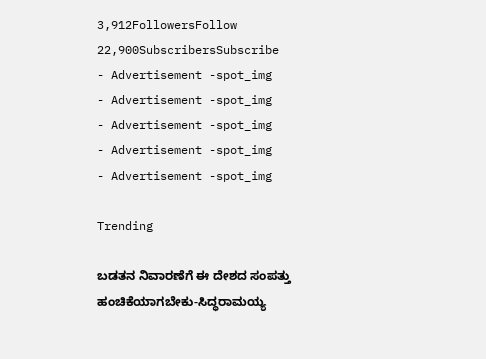3,912FollowersFollow
22,900SubscribersSubscribe
- Advertisement -spot_img
- Advertisement -spot_img
- Advertisement -spot_img
- Advertisement -spot_img
- Advertisement -spot_img

Trending

ಬಡತನ ನಿವಾರಣೆಗೆ ಈ ದೇಶದ ಸಂಪತ್ತು ಹಂಚಿಕೆಯಾಗಬೇಕು-ಸಿದ್ಧರಾಮಯ್ಯ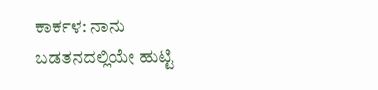ಕಾರ್ಕಳ: ನಾನು ಬಡತನದಲ್ಲಿಯೇ ಹುಟ್ಟಿ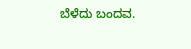ಬೆಳೆದು ಬಂದವ.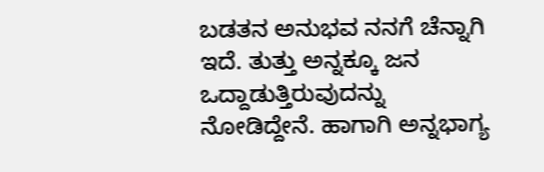ಬಡತನ ಅನುಭವ ನನಗೆ ಚೆನ್ನಾಗಿ ಇದೆ. ತುತ್ತು ಅನ್ನಕ್ಕೂ ಜನ ಒದ್ದಾಡುತ್ತಿರುವುದನ್ನು ನೋಡಿದ್ದೇನೆ. ಹಾಗಾಗಿ ಅನ್ನಭಾಗ್ಯ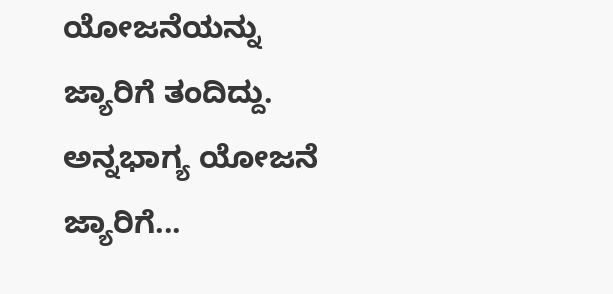ಯೋಜನೆಯನ್ನು ಜ್ಯಾರಿಗೆ ತಂದಿದ್ದು. ಅನ್ನಭಾಗ್ಯ ಯೋಜನೆ ಜ್ಯಾರಿಗೆ...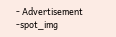- Advertisement -spot_img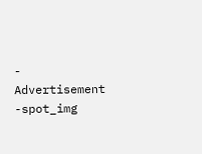- Advertisement -spot_img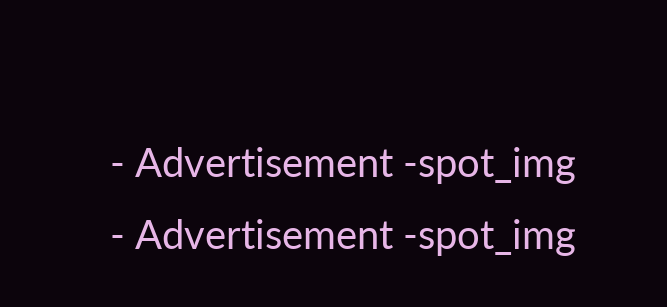- Advertisement -spot_img
- Advertisement -spot_img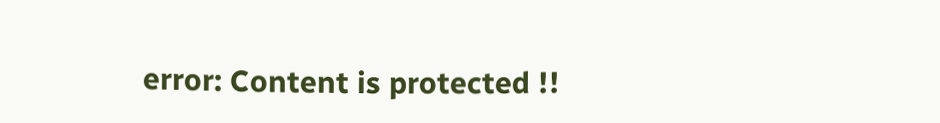error: Content is protected !!